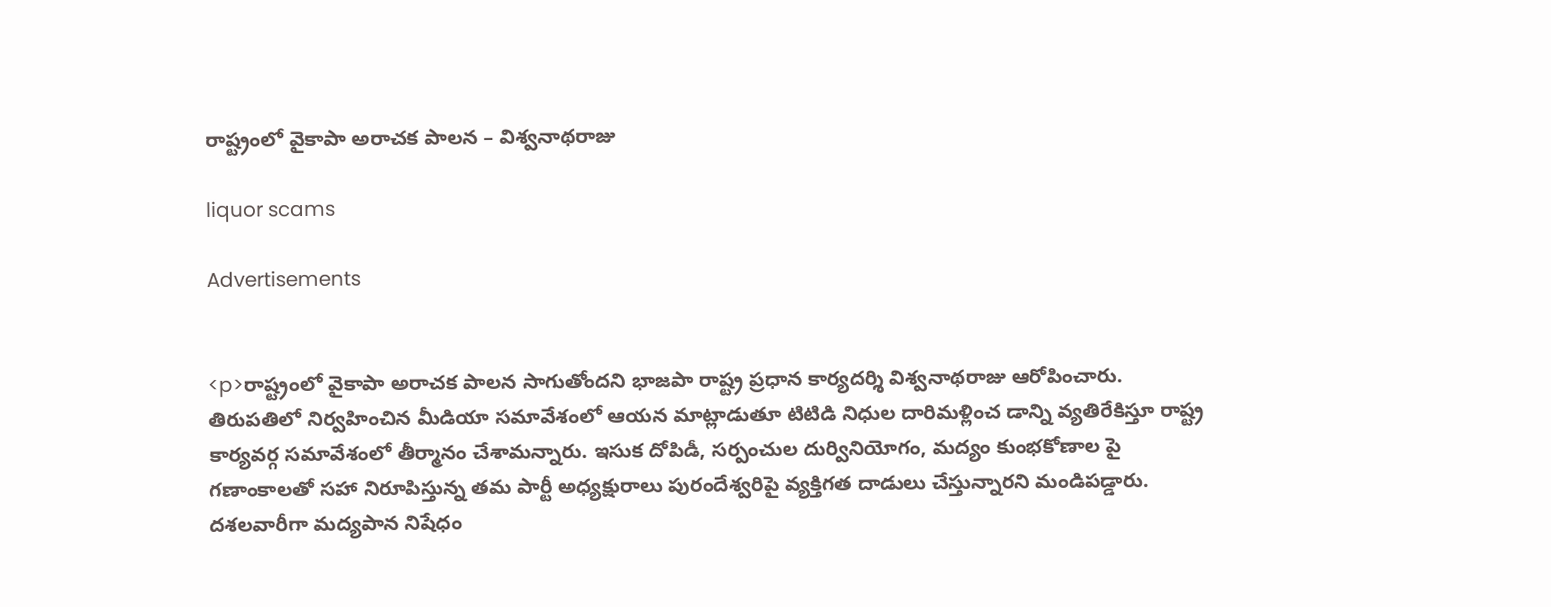రాష్ట్రంలో వైకాపా అరాచక పాలన – విశ్వనాథరాజు

liquor scams

Advertisements


<p>రాష్ట్రంలో వైకాపా అరాచక పాలన సాగుతోందని భాజపా రాష్ట్ర ప్రధాన కార్యదర్శి విశ్వనాథరాజు ఆరోపించారు. తిరుపతిలో నిర్వహించిన మీడియా సమావేశంలో ఆయన మాట్లాడుతూ టిటిడి నిధుల దారిమళ్లించ డాన్ని వ్యతిరేకిస్తూ రాష్ట్ర కార్యవర్గ సమావేశంలో తీర్మానం చేశామన్నారు. ఇసుక దోపిడీ, సర్పంచుల దుర్వినియోగం, మద్యం కుంభకోణాల పై గణాంకాలతో సహా నిరూపిస్తున్న తమ పార్టీ అధ్యక్షురాలు పురందేశ్వరిపై వ్యక్తిగత దాడులు చేస్తున్నారని మండిపడ్డారు. దశలవారీగా మద్యపాన నిషేధం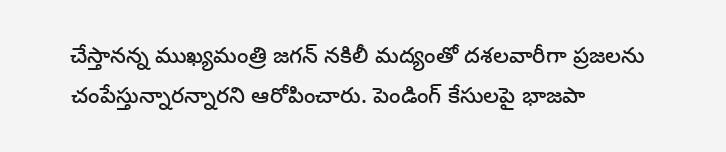చేస్తానన్న ముఖ్యమంత్రి జగన్‍ నకిలీ మద్యంతో దశలవారీగా ప్రజలను చంపేస్తున్నారన్నారని ఆరోపించారు. పెండింగ్ కేసులపై భాజపా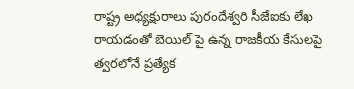రాష్ట్ర అధ్యక్షురాలు పురందేశ్వరి సీజేఐకు లేఖ రాయడంతో బెయిల్ పై ఉన్న రాజకీయ కేసులపై త్వరలోనే ప్రత్యేక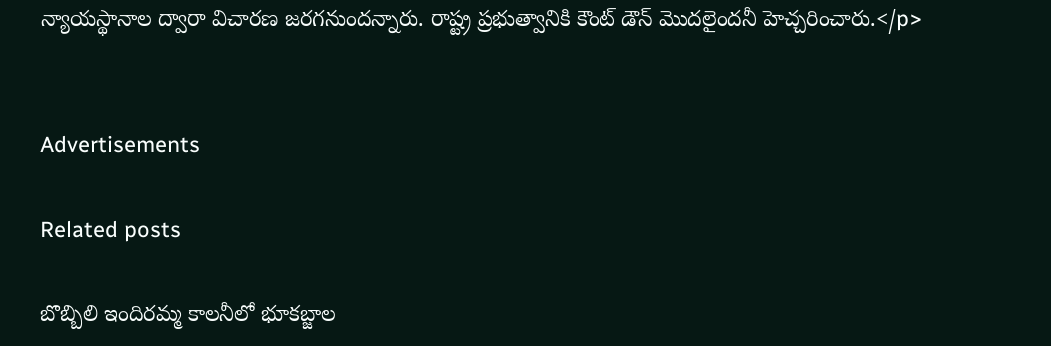న్యాయస్థానాల ద్వారా విచారణ జరగనుందన్నారు. రాష్ట్ర ప్రభుత్వానికి కౌంట్‍ డౌన్ మొదలైందనీ హెచ్చరించారు.</p>


Advertisements

Related posts

బొబ్బిలి ఇందిరమ్మ కాలనీలో భూకబ్జాల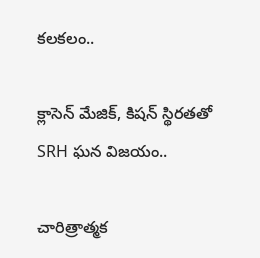కలకలం..

క్లాసెన్ మేజిక్, కిషన్ స్థిరతతో SRH ఘన విజయం..

చారిత్రాత్మక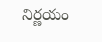నిర్ణయం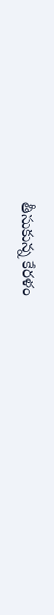తీసుకున్న కేరళం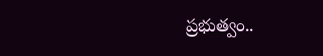ప్రభుత్వం..